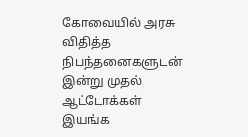கோவையில் அரசு விதித்த நிபந்தனைகளுடன் இன்று முதல் ஆட்டோக்கள் இயங்க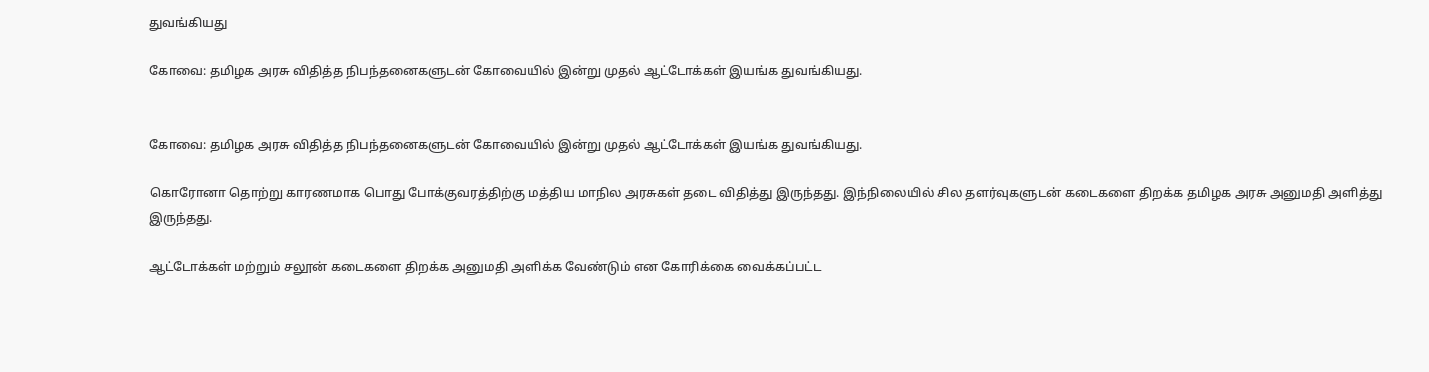துவங்கியது

கோவை: தமிழக அரசு விதித்த நிபந்தனைகளுடன் கோவையில் இன்று முதல் ஆட்டோக்கள் இயங்க துவங்கியது.


கோவை: தமிழக அரசு விதித்த நிபந்தனைகளுடன் கோவையில் இன்று முதல் ஆட்டோக்கள் இயங்க துவங்கியது.

கொரோனா தொற்று காரணமாக பொது போக்குவரத்திற்கு மத்திய மாநில அரசுகள் தடை விதித்து இருந்தது. இந்நிலையில் சில தளர்வுகளுடன் கடைகளை திறக்க தமிழக அரசு அனுமதி அளித்து இருந்தது.

ஆட்டோக்கள் மற்றும் சலூன் கடைகளை திறக்க அனுமதி அளிக்க வேண்டும் என கோரிக்கை வைக்கப்பட்ட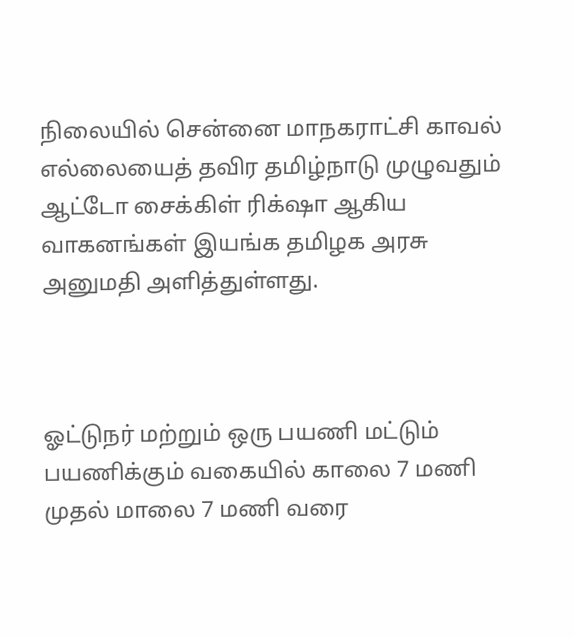நிலையில் சென்னை மாநகராட்சி காவல் எல்லையைத் தவிர தமிழ்நாடு முழுவதும் ஆட்டோ சைக்கிள் ரிக்‌ஷா ஆகிய வாகனங்கள் இயங்க தமிழக அரசு அனுமதி அளித்துள்ளது.



ஓட்டுநர் மற்றும் ஒரு பயணி மட்டும் பயணிக்கும் வகையில் காலை 7 மணி முதல் மாலை 7 மணி வரை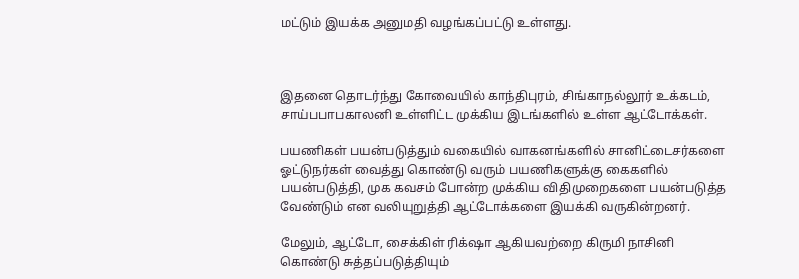மட்டும் இயக்க அனுமதி வழங்கப்பட்டு உள்ளது.



இதனை தொடர்ந்து கோவையில் காந்திபுரம், சிங்காநல்லூர் உக்கடம், சாய்பபாபகாலனி உள்ளிட்ட முக்கிய இடங்களில் உள்ள ஆட்டோக்கள்.

பயணிகள் பயன்படுத்தும் வகையில் வாகனங்களில் சானிட்டைசர்களை ஓட்டுநர்கள் வைத்து கொண்டு வரும் பயணிகளுக்கு கைகளில் பயன்படுத்தி, முக கவசம் போன்ற முக்கிய விதிமுறைகளை பயன்படுத்த வேண்டும் என வலியுறுத்தி ஆட்டோக்களை இயக்கி வருகின்றனர்.

மேலும், ஆட்டோ, சைக்கிள் ரிக்‌ஷா ஆகியவற்றை கிருமி நாசினி கொண்டு சுத்தப்படுத்தியும்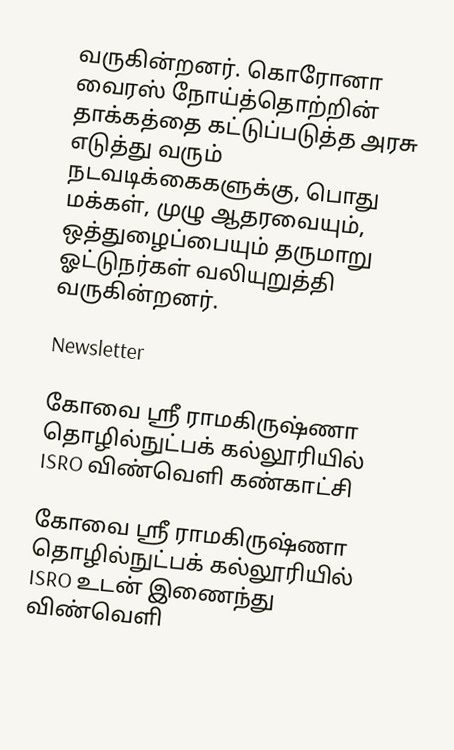வருகின்றனர். கொரோனா வைரஸ் நோய்த்தொற்றின் தாக்கத்தை கட்டுப்படுத்த அரசு எடுத்து வரும் நடவடிக்கைகளுக்கு, பொது மக்கள், முழு ஆதரவையும், ஒத்துழைப்பையும் தருமாறு ஓட்டுநர்கள் வலியுறுத்தி வருகின்றனர்.

Newsletter

கோவை ஸ்ரீ ராமகிருஷ்ணா தொழில்நுட்பக் கல்லூரியில் ISRO விண்வெளி கண்காட்சி

கோவை ஸ்ரீ ராமகிருஷ்ணா தொழில்நுட்பக் கல்லூரியில் ISRO உடன் இணைந்து விண்வெளி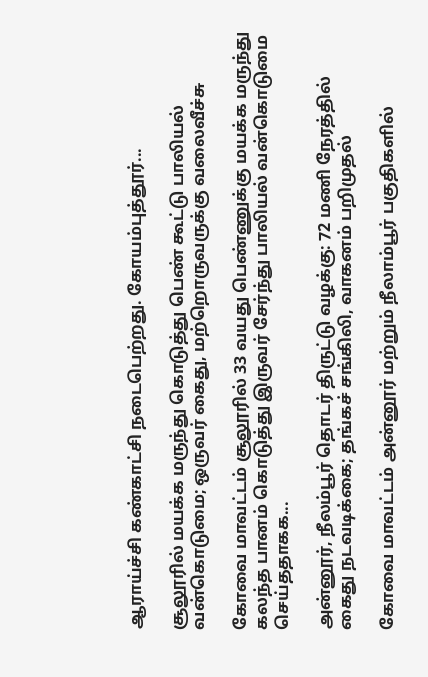ஆராய்ச்சி கண்காட்சி நடைபெற்றது. கோயம்புத்தூர்...

சூலூரில் மயக்க மருந்து கொடுத்து பெண் கூட்டு பாலியல் வன்கொடுமை; ஒருவர் கைது, மற்றொருவருக்கு வலைவீச்சு

கோவை மாவட்டம் சூலூரில் 33 வயது பெண்ணுக்கு மயக்க மருந்து கலந்த பானம் கொடுத்து இருவர் சேர்ந்து பாலியல் வன்கொடுமை செய்ததாகக...

அன்னூர், நீலம்பூர் தொடர் திருட்டு வழக்கு: 72 மணி நேரத்தில் கைது நடவடிக்கை; தங்கச் சங்கிலி, வாகனம் பறிமுதல்

கோவை மாவட்டம் அன்னூர் மற்றும் நீலாம்பூர் பகுதிகளில்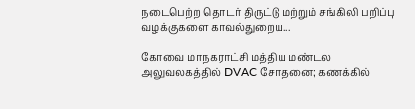நடைபெற்ற தொடர் திருட்டு மற்றும் சங்கிலி பறிப்பு வழக்குகளை காவல்துறைய...

கோவை மாநகராட்சி மத்திய மண்டல அலுவலகத்தில் DVAC சோதனை; கணக்கில்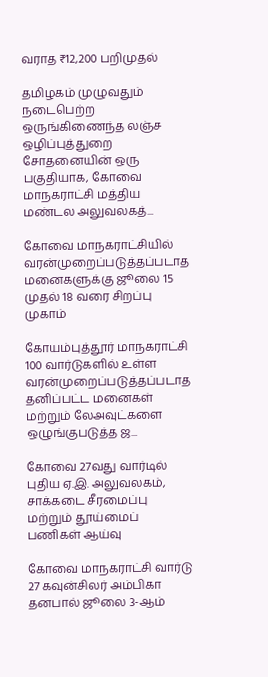வராத ₹12,200 பறிமுதல்

தமிழகம் முழுவதும் நடைபெற்ற ஒருங்கிணைந்த லஞ்ச ஒழிப்புத்துறை சோதனையின் ஒரு பகுதியாக, கோவை மாநகராட்சி மத்திய மண்டல அலுவலகத்...

கோவை மாநகராட்சியில் வரன்முறைப்படுத்தப்படாத மனைகளுக்கு ஜூலை 15 முதல் 18 வரை சிறப்பு முகாம்

கோயம்புத்தூர் மாநகராட்சி 100 வார்டுகளில் உள்ள வரன்முறைப்படுத்தப்படாத தனிப்பட்ட மனைகள் மற்றும் லேஅவுட்களை ஒழுங்குபடுத்த ஜ...

கோவை 27வது வார்டில் புதிய ஏ.இ. அலுவலகம், சாக்கடை சீரமைப்பு மற்றும் தூய்மைப் பணிகள் ஆய்வு

கோவை மாநகராட்சி வார்டு 27 கவுன்சிலர் அம்பிகா தனபால் ஜூலை 3-ஆம்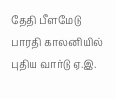தேதி பீளமேடு பாரதி காலனியில் புதிய வார்டு ஏ.இ.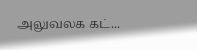அலுவலக கட்...